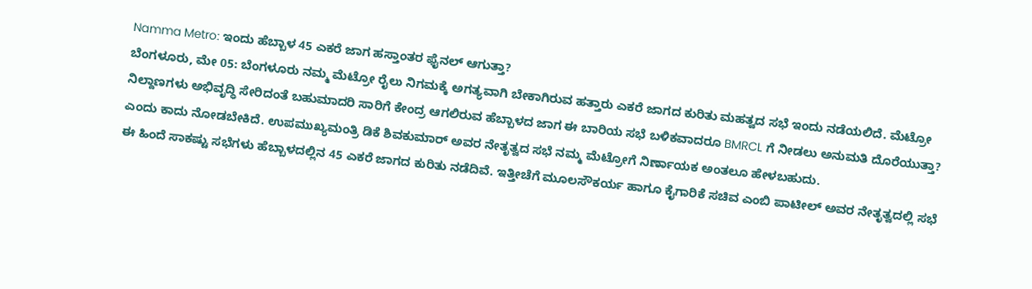Namma Metro: ಇಂದು ಹೆಬ್ಬಾಳ 45 ಎಕರೆ ಜಾಗ ಹಸ್ತಾಂತರ ಫೈನಲ್ ಆಗುತ್ತಾ?
ಬೆಂಗಳೂರು, ಮೇ 05: ಬೆಂಗಳೂರು ನಮ್ಮ ಮೆಟ್ರೋ ರೈಲು ನಿಗಮಕ್ಕೆ ಅಗತ್ಯವಾಗಿ ಬೇಕಾಗಿರುವ ಹತ್ತಾರು ಎಕರೆ ಜಾಗದ ಕುರಿತು ಮಹತ್ವದ ಸಭೆ ಇಂದು ನಡೆಯಲಿದೆ. ಮೆಟ್ರೋ ನಿಲ್ದಾಣಗಳು ಅಭಿವೃದ್ಧಿ ಸೇರಿದಂತೆ ಬಹುಮಾದರಿ ಸಾರಿಗೆ ಕೇಂದ್ರ ಆಗಲಿರುವ ಹೆಬ್ಬಾಳದ ಜಾಗ ಈ ಬಾರಿಯ ಸಭೆ ಬಳಿಕವಾದರೂ BMRCL ಗೆ ನೀಡಲು ಅನುಮತಿ ದೊರೆಯುತ್ತಾ? ಎಂದು ಕಾದು ನೋಡಬೇಕಿದೆ. ಉಪಮುಖ್ಯಮಂತ್ರಿ ಡಿಕೆ ಶಿವಕುಮಾರ್ ಅವರ ನೇತೃತ್ವದ ಸಭೆ ನಮ್ಮ ಮೆಟ್ರೋಗೆ ನಿರ್ಣಾಯಕ ಅಂತಲೂ ಹೇಳಬಹುದು.
ಈ ಹಿಂದೆ ಸಾಕಷ್ಟು ಸಭೆಗಳು ಹೆಬ್ಬಾಳದಲ್ಲಿನ 45 ಎಕರೆ ಜಾಗದ ಕುರಿತು ನಡೆದಿವೆ. ಇತ್ತೀಚೆಗೆ ಮೂಲಸೌಕರ್ಯ ಹಾಗೂ ಕೈಗಾರಿಕೆ ಸಚಿವ ಎಂಬಿ ಪಾಟೀಲ್ ಅವರ ನೇತೃತ್ವದಲ್ಲಿ ಸಭೆ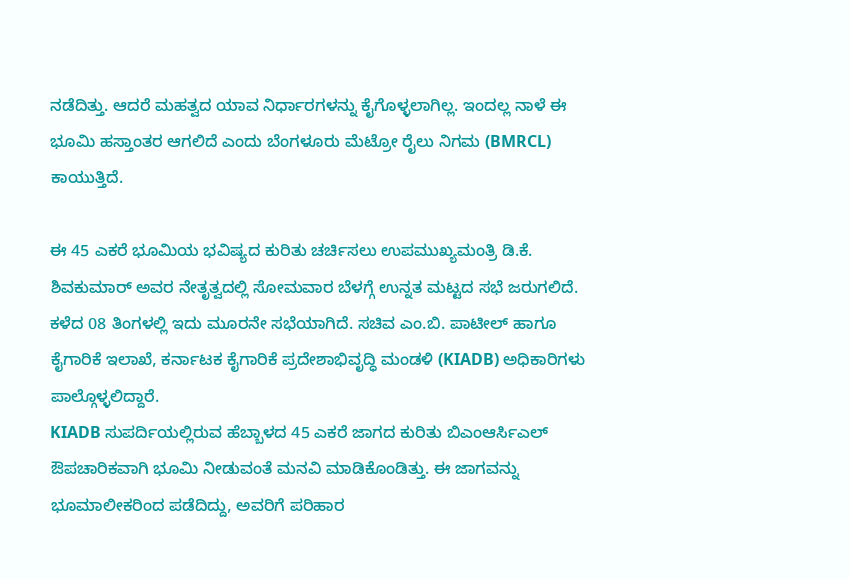ನಡೆದಿತ್ತು. ಆದರೆ ಮಹತ್ವದ ಯಾವ ನಿರ್ಧಾರಗಳನ್ನು ಕೈಗೊಳ್ಳಲಾಗಿಲ್ಲ. ಇಂದಲ್ಲ ನಾಳೆ ಈ ಭೂಮಿ ಹಸ್ತಾಂತರ ಆಗಲಿದೆ ಎಂದು ಬೆಂಗಳೂರು ಮೆಟ್ರೋ ರೈಲು ನಿಗಮ (BMRCL) ಕಾಯುತ್ತಿದೆ.

ಈ 45 ಎಕರೆ ಭೂಮಿಯ ಭವಿಷ್ಯದ ಕುರಿತು ಚರ್ಚಿಸಲು ಉಪಮುಖ್ಯಮಂತ್ರಿ ಡಿ.ಕೆ. ಶಿವಕುಮಾರ್ ಅವರ ನೇತೃತ್ವದಲ್ಲಿ ಸೋಮವಾರ ಬೆಳಗ್ಗೆ ಉನ್ನತ ಮಟ್ಟದ ಸಭೆ ಜರುಗಲಿದೆ. ಕಳೆದ 08 ತಿಂಗಳಲ್ಲಿ ಇದು ಮೂರನೇ ಸಭೆಯಾಗಿದೆ. ಸಚಿವ ಎಂ.ಬಿ. ಪಾಟೀಲ್ ಹಾಗೂ ಕೈಗಾರಿಕೆ ಇಲಾಖೆ, ಕರ್ನಾಟಕ ಕೈಗಾರಿಕೆ ಪ್ರದೇಶಾಭಿವೃದ್ಧಿ ಮಂಡಳಿ (KIADB) ಅಧಿಕಾರಿಗಳು ಪಾಲ್ಗೊಳ್ಳಲಿದ್ದಾರೆ.
KIADB ಸುಪರ್ದಿಯಲ್ಲಿರುವ ಹೆಬ್ಬಾಳದ 45 ಎಕರೆ ಜಾಗದ ಕುರಿತು ಬಿಎಂಆರ್ಸಿಎಲ್ ಔಪಚಾರಿಕವಾಗಿ ಭೂಮಿ ನೀಡುವಂತೆ ಮನವಿ ಮಾಡಿಕೊಂಡಿತ್ತು. ಈ ಜಾಗವನ್ನು ಭೂಮಾಲೀಕರಿಂದ ಪಡೆದಿದ್ದು, ಅವರಿಗೆ ಪರಿಹಾರ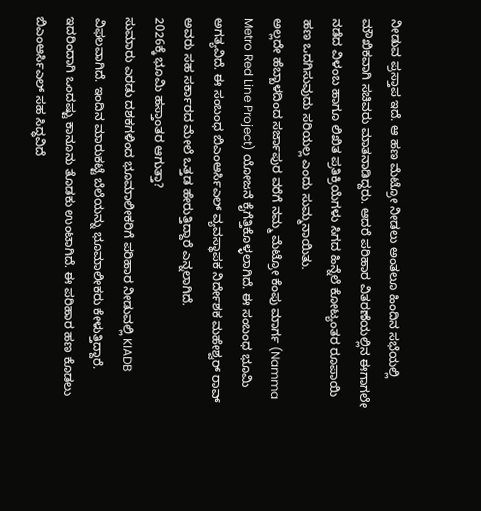ನೀಡುವ ಪ್ರಸ್ತಾಪ ಇದೆ. ಆ ಹಣ ಮೆಟ್ರೋ ನೀಡಲು ಅಂತಲೂ ಹಿಂದಿನ ಸಭೆಯಲ್ಲಿ ಮೌಖಿಕವಾಗಿ ಸಚಿವರು ಮಾತನಾಡಿದ್ದರು. ಆದರೆ ಪರಿಹಾರ ವಿತರಣೆಯಲ್ಲಿನ ಈಗಾಗಲೇ ನಡೆದ ವಿಳಂಬ ಹಾಗೂ ಲಿಖಿತ ಪ್ರತಿಕ್ರಿಯೆಗಳು ಸಿಗದ ಹಿನ್ನೆಲೆ ಕೋಟ್ಯಂತರ ರೂಪಾಯಿ ಹಣ ಒದಗಿಸುವುದು ಸರಿಯಲ್ಲ ಎಂದು ಸುಮ್ಮನಾಯಿತು.
ಅಲ್ಲದೇ ಹೆಬ್ಬಾಳದಿಂದ ಸರ್ಜಾಪುರ ವರೆಗೆ ನಮ್ಮ ಮೆಟ್ರೋ ಕೆಂಪು ಮಾರ್ಗ (Namma Metro Red Line Project) ಯೋಜನೆ ಕೈಗೆತ್ತಿಕೊಳ್ಳಲಾಗಿದೆ. ಈ ಸಂಬಂಧ ಭೂಮಿ ಅಗತ್ಯವಿದೆ. ಈ ಸಂಬಂಧ ಬಿಎಂಆರ್ಸಿಎಲ್ ವ್ಯವಸ್ಥಾಪಕ ನಿರ್ದೇಶಕ ಮಹೇಶ್ವರ್ ರಾವ್ ಅವರು ಸಹ ಸರ್ಕಾರದ ಮೇಲೆ ಒತ್ತಡ ಹೇರುತ್ತಿದ್ದಾರೆ ಎನ್ನಲಾಗಿದೆ.
2026ಕ್ಕೆ ಭೂಮಿ ಹಸ್ತಾಂತರ ಆಗುತ್ತಾ?
ಸುಮಾರು ಎರಡು ದಶಕಗಳಿಂದ ಭೂಮಾಲೀಕರಿಗೆ ಪರಿಹಾರ ನೀಡುವಲ್ಲಿ KIADB ವಿಫಲವಾಗಿದೆ. ಇಂದಿನ ಮಾರುಕಟ್ಟೆ ಬೆಲೆಯನ್ನು ಭೂಮಾಲೀಕರು ಕೇಳುತ್ತಿದ್ದಾರೆ. ಇದರಿಂದಾಗಿ ಒಂದಷ್ಟು ಕಾನೂನು ತೊಡಕು ಉಂಟಾಗಿದೆ. ಈ ಪರಿಹಾರ ಹಣ ಕೊಡಲು ಬಿಎಂಆರ್ಸಿಎಲ್ ಸಹ ಸಿದ್ಧವಿದೆ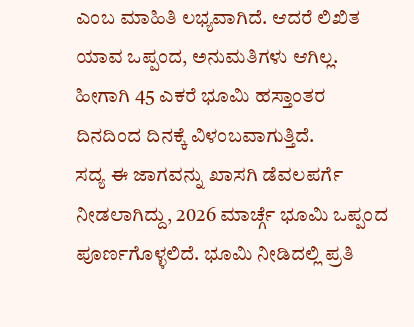ಎಂಬ ಮಾಹಿತಿ ಲಭ್ಯವಾಗಿದೆ. ಆದರೆ ಲಿಖಿತ ಯಾವ ಒಪ್ಪಂದ, ಅನುಮತಿಗಳು ಆಗಿಲ್ಲ. ಹೀಗಾಗಿ 45 ಎಕರೆ ಭೂಮಿ ಹಸ್ತಾಂತರ ದಿನದಿಂದ ದಿನಕ್ಕೆ ವಿಳಂಬವಾಗುತ್ತಿದೆ.
ಸದ್ಯ ಈ ಜಾಗವನ್ನು ಖಾಸಗಿ ಡೆವಲಪರ್ಗೆ ನೀಡಲಾಗಿದ್ದು, 2026 ಮಾರ್ಚ್ಗೆ ಭೂಮಿ ಒಪ್ಪಂದ ಪೂರ್ಣಗೊಳ್ಳಲಿದೆ. ಭೂಮಿ ನೀಡಿದಲ್ಲಿ ಪ್ರತಿ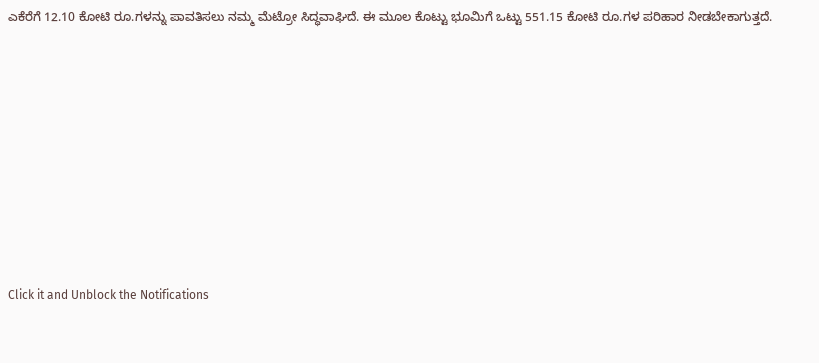ಎಕೆರೆಗೆ 12.10 ಕೋಟಿ ರೂ.ಗಳನ್ನು ಪಾವತಿಸಲು ನಮ್ಮ ಮೆಟ್ರೋ ಸಿದ್ಧವಾಘಿದೆ. ಈ ಮೂಲ ಕೊಟ್ಟು ಭೂಮಿಗೆ ಒಟ್ಟು 551.15 ಕೋಟಿ ರೂ.ಗಳ ಪರಿಹಾರ ನೀಡಬೇಕಾಗುತ್ತದೆ.












Click it and Unblock the Notifications